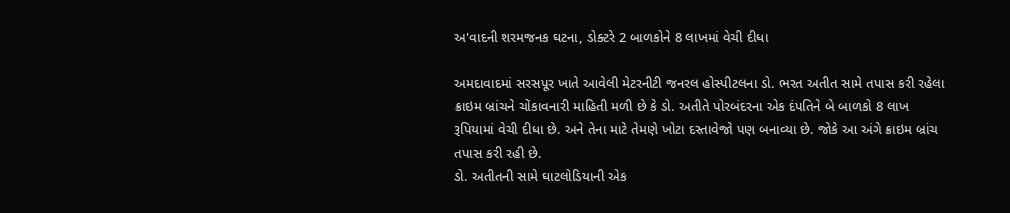અ'વાદની શરમજનક ઘટના, ડોક્ટરે 2 બાળકોને 8 લાખમાં વેચી દીધા

અમદાવાદમાં સરસપૂર ખાતે આવેલી મેટરનીટી જનરલ હોસ્પીટલના ડો. ભરત અતીત સામે તપાસ કરી રહેલા ક્રાઇમ બ્રાંચને ચોંકાવનારી માહિતી મળી છે કે ડો. અતીતે પોરબંદરના એક દંપતિને બે બાળકો 8 લાખ રૂપિયામાં વેચી દીધા છે. અને તેના માટે તેમણે ખોટા દસ્તાવેજો પણ બનાવ્યા છે. જોકે આ અંગે ક્રાઇમ બ્રાંચ તપાસ કરી રહી છે.
ડો. અતીતની સામે ઘાટલોડિયાની એક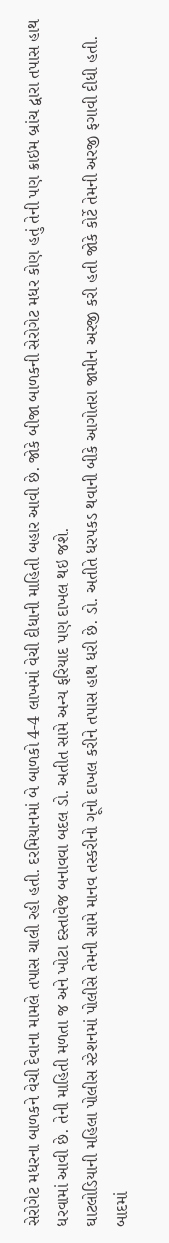સેરોગેટ મધરના બાળકને વેચી દેવાના મામલે તપાસ ચાલી રહી હતી. દરમિયાનમાં બે બાળકો 4-4 લાખમાં વેચી દીધાની માહિતી બહાર આવી છે. જોકે બીજા બાળકની સેરોગેટ મધર કોણ હતું તેની પણ ક્રાઇમ બ્રાંચ દ્વારા તપાસ હાથ ધરવામાં આવી છે. તેની માહિતી મળતા જ અને ખોટા દસ્તાવેજ બનાવવા બદલ ડો. અતીત સામે અન્ય ફરિયાદ પણ દાખલ થઇ જશે.
ઘાટલોડિયાની મહિલા પોલીસ સ્ટેશનમાં પોલીસે તેમની સામે માનવ તસ્કરીનો ગૂનો દાખલ કરીને તપાસ હાથ ધરી છે. ડો. અતીતે ધરપકડ થવાની બીકે આગોતરા જામીન અરજી કરી હતી જોકે કોર્ટે તેમની અરજી ફગાવી દીધી હતી. બાદમાં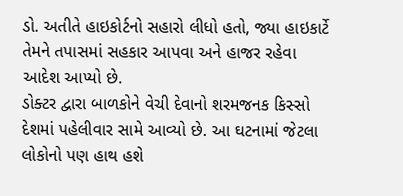ડો. અતીતે હાઇકોર્ટનો સહારો લીધો હતો, જ્યા હાઇકાર્ટે તેમને તપાસમાં સહકાર આપવા અને હાજર રહેવા આદેશ આપ્યો છે.
ડોક્ટર દ્વારા બાળકોને વેચી દેવાનો શરમજનક કિસ્સો દેશમાં પહેલીવાર સામે આવ્યો છે. આ ઘટનામાં જેટલા લોકોનો પણ હાથ હશે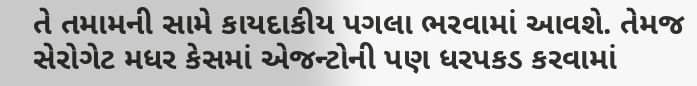તે તમામની સામે કાયદાકીય પગલા ભરવામાં આવશે. તેમજ સેરોગેટ મધર કેસમાં એજન્ટોની પણ ધરપકડ કરવામાં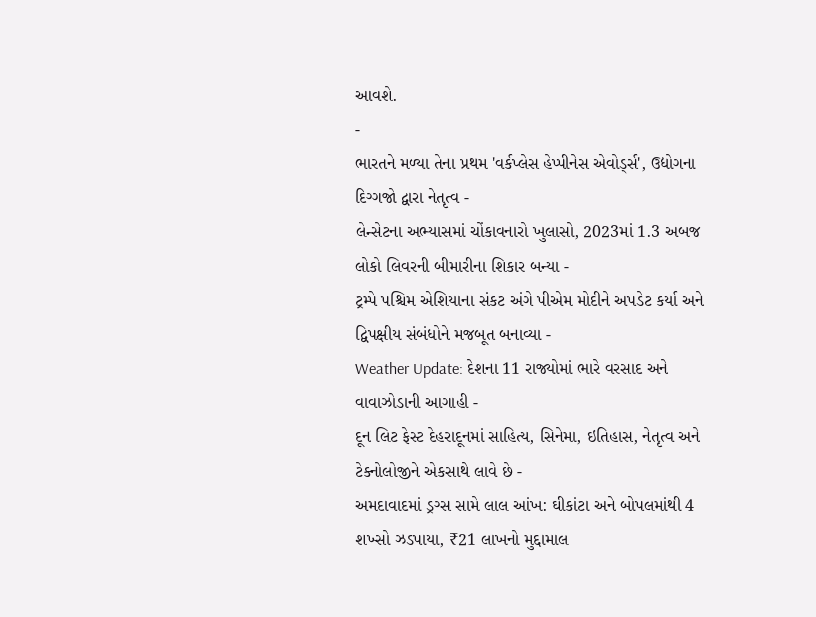આવશે.
-
ભારતને મળ્યા તેના પ્રથમ 'વર્કપ્લેસ હેપ્પીનેસ એવોર્ડ્સ', ઉદ્યોગના દિગ્ગજો દ્વારા નેતૃત્વ -
લેન્સેટના અભ્યાસમાં ચોંકાવનારો ખુલાસો, 2023માં 1.3 અબજ લોકો લિવરની બીમારીના શિકાર બન્યા -
ટ્રમ્પે પશ્ચિમ એશિયાના સંકટ અંગે પીએમ મોદીને અપડેટ કર્યા અને દ્વિપક્ષીય સંબંધોને મજબૂત બનાવ્યા -
Weather Update: દેશના 11 રાજ્યોમાં ભારે વરસાદ અને વાવાઝોડાની આગાહી -
દૂન લિટ ફેસ્ટ દેહરાદૂનમાં સાહિત્ય, સિનેમા, ઇતિહાસ, નેતૃત્વ અને ટેક્નોલોજીને એકસાથે લાવે છે -
અમદાવાદમાં ડ્રગ્સ સામે લાલ આંખ: ઘીકાંટા અને બોપલમાંથી 4 શખ્સો ઝડપાયા, ₹21 લાખનો મુદ્દામાલ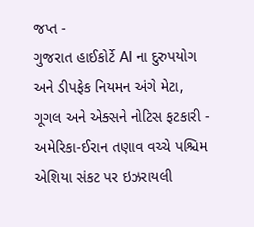જપ્ત -
ગુજરાત હાઈકોર્ટે AI ના દુરુપયોગ અને ડીપફેક નિયમન અંગે મેટા, ગૂગલ અને એક્સને નોટિસ ફટકારી -
અમેરિકા-ઈરાન તણાવ વચ્ચે પશ્ચિમ એશિયા સંકટ પર ઇઝરાયલી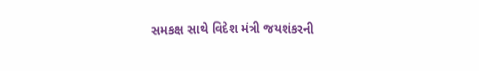સમકક્ષ સાથે વિદેશ મંત્રી જયશંકરની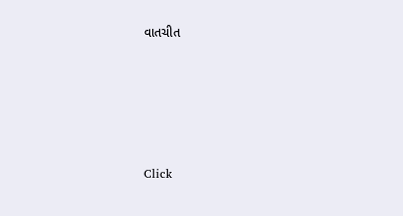વાતચીત





Click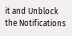it and Unblock the Notifications